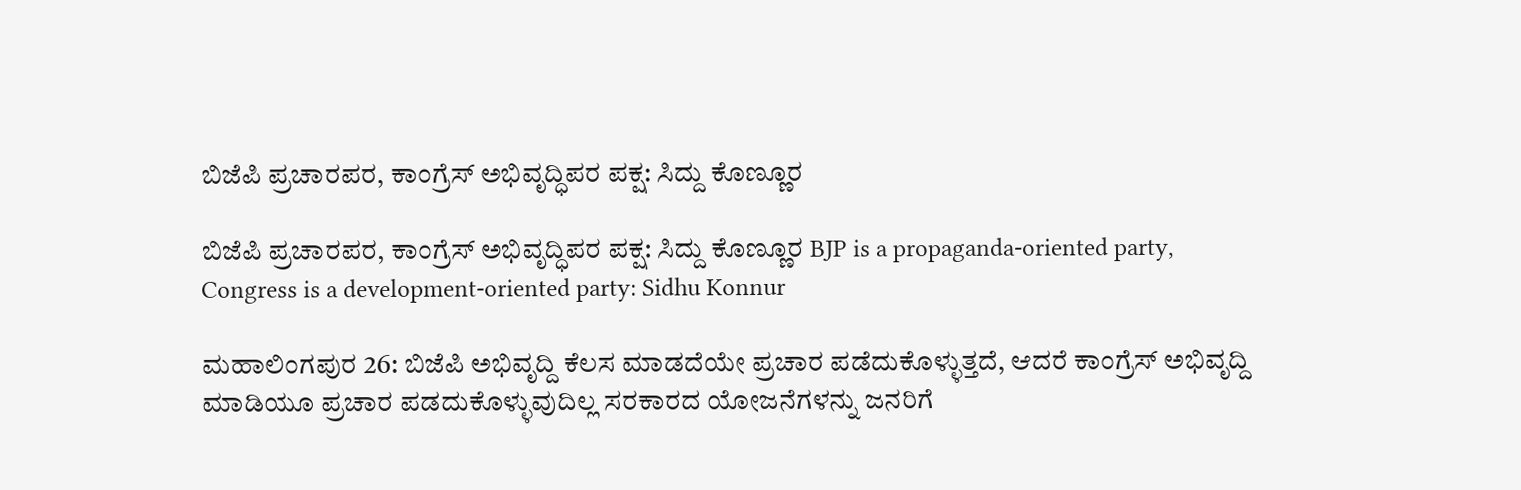ಬಿಜೆಪಿ ಪ್ರಚಾರಪರ, ಕಾಂಗ್ರೆಸ್ ಅಭಿವೃದ್ಧಿಪರ ಪಕ್ಷ: ಸಿದ್ದು ಕೊಣ್ಣೂರ

ಬಿಜೆಪಿ ಪ್ರಚಾರಪರ, ಕಾಂಗ್ರೆಸ್ ಅಭಿವೃದ್ಧಿಪರ ಪಕ್ಷ: ಸಿದ್ದು ಕೊಣ್ಣೂರ BJP is a propaganda-oriented party, Congress is a development-oriented party: Sidhu Konnur

ಮಹಾಲಿಂಗಪುರ 26: ಬಿಜೆಪಿ ಅಭಿವೃದ್ದಿ ಕೆಲಸ ಮಾಡದೆಯೇ ಪ್ರಚಾರ ಪಡೆದುಕೊಳ್ಳುತ್ತದೆ, ಆದರೆ ಕಾಂಗ್ರೆಸ್ ಅಭಿವೃದ್ದಿ ಮಾಡಿಯೂ ಪ್ರಚಾರ ಪಡದುಕೊಳ್ಳುವುದಿಲ್ಲ ಸರಕಾರದ ಯೋಜನೆಗಳನ್ನು ಜನರಿಗೆ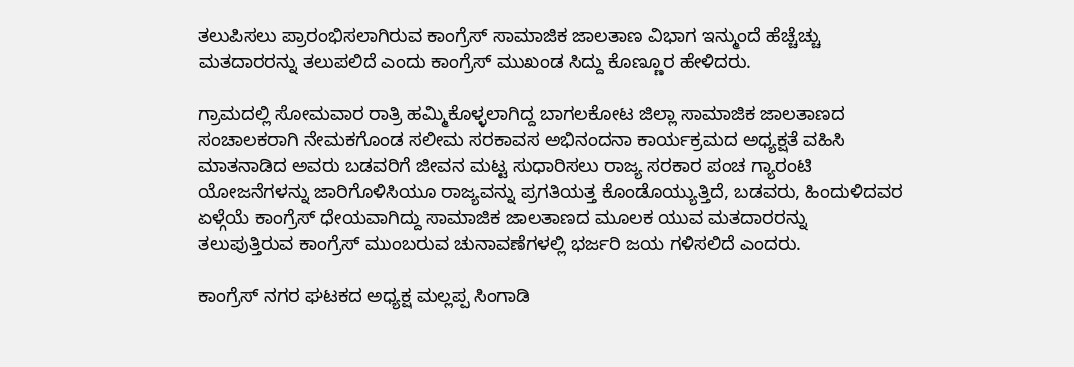ತಲುಪಿಸಲು ಪ್ರಾರಂಭಿಸಲಾಗಿರುವ ಕಾಂಗ್ರೆಸ್ ಸಾಮಾಜಿಕ ಜಾಲತಾಣ ವಿಭಾಗ ಇನ್ಮುಂದೆ ಹೆಚ್ಚೆಚ್ಚು ಮತದಾರರನ್ನು ತಲುಪಲಿದೆ ಎಂದು ಕಾಂಗ್ರೆಸ್ ಮುಖಂಡ ಸಿದ್ದು ಕೊಣ್ಣೂರ ಹೇಳಿದರು.

ಗ್ರಾಮದಲ್ಲಿ ಸೋಮವಾರ ರಾತ್ರಿ ಹಮ್ಮಿಕೊಳ್ಳಲಾಗಿದ್ದ ಬಾಗಲಕೋಟ ಜಿಲ್ಲಾ ಸಾಮಾಜಿಕ ಜಾಲತಾಣದ ಸಂಚಾಲಕರಾಗಿ ನೇಮಕಗೊಂಡ ಸಲೀಮ ಸರಕಾವಸ ಅಭಿನಂದನಾ ಕಾರ್ಯಕ್ರಮದ ಅಧ್ಯಕ್ಷತೆ ವಹಿಸಿ ಮಾತನಾಡಿದ ಅವರು ಬಡವರಿಗೆ ಜೀವನ ಮಟ್ಟ ಸುಧಾರಿಸಲು ರಾಜ್ಯ ಸರಕಾರ ಪಂಚ ಗ್ಯಾರಂಟಿ ಯೋಜನೆಗಳನ್ನು ಜಾರಿಗೊಳಿಸಿಯೂ ರಾಜ್ಯವನ್ನು ಪ್ರಗತಿಯತ್ತ ಕೊಂಡೊಯ್ಯುತ್ತಿದೆ, ಬಡವರು, ಹಿಂದುಳಿದವರ ಏಳ್ಗೆಯೆ ಕಾಂಗ್ರೆಸ್ ಧೇಯವಾಗಿದ್ದು ಸಾಮಾಜಿಕ ಜಾಲತಾಣದ ಮೂಲಕ ಯುವ ಮತದಾರರನ್ನು ತಲುಪುತ್ತಿರುವ ಕಾಂಗ್ರೆಸ್ ಮುಂಬರುವ ಚುನಾವಣೆಗಳಲ್ಲಿ ಭರ್ಜರಿ ಜಯ ಗಳಿಸಲಿದೆ ಎಂದರು.

ಕಾಂಗ್ರೆಸ್ ನಗರ ಘಟಕದ ಅಧ್ಯಕ್ಷ ಮಲ್ಲಪ್ಪ ಸಿಂಗಾಡಿ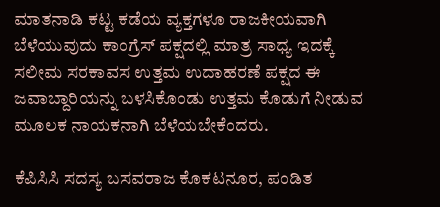ಮಾತನಾಡಿ ಕಟ್ಟ ಕಡೆಯ ವ್ಯಕ್ತಗಳೂ ರಾಜಕೀಯವಾಗಿ ಬೆಳೆಯುವುದು ಕಾಂಗ್ರೆಸ್ ಪಕ್ಷದಲ್ಲಿ ಮಾತ್ರ ಸಾಧ್ಯ ಇದಕ್ಕೆ ಸಲೀಮ ಸರಕಾವಸ ಉತ್ತಮ ಉದಾಹರಣೆ ಪಕ್ಷದ ಈ ಜವಾಬ್ದಾರಿಯನ್ನು ಬಳಸಿಕೊಂಡು ಉತ್ತಮ ಕೊಡುಗೆ ನೀಡುವ ಮೂಲಕ ನಾಯಕನಾಗಿ ಬೆಳೆಯಬೇಕೆಂದರು.

ಕೆಪಿಸಿಸಿ ಸದಸ್ಯ ಬಸವರಾಜ ಕೊಕಟನೂರ, ಪಂಡಿತ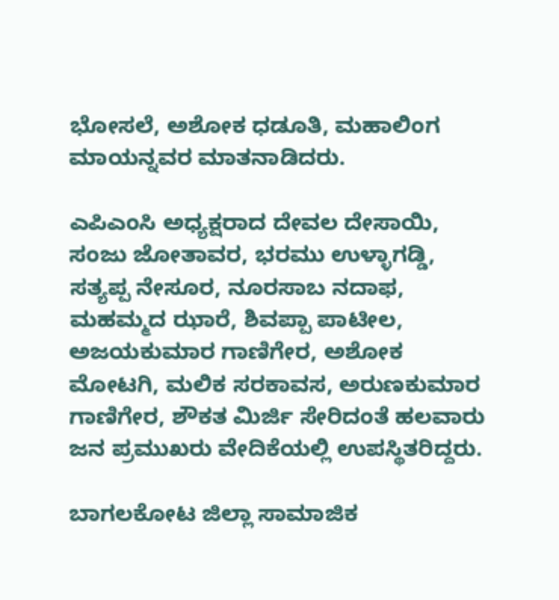ಭೋಸಲೆ, ಅಶೋಕ ಧಡೂತಿ, ಮಹಾಲಿಂಗ ಮಾಯನ್ನವರ ಮಾತನಾಡಿದರು.

ಎಪಿಎಂಸಿ ಅಧ್ಯಕ್ಷರಾದ ದೇವಲ ದೇಸಾಯಿ, ಸಂಜು ಜೋತಾವರ, ಭರಮು ಉಳ್ಳಾಗಡ್ಡಿ, ಸತ್ಯಪ್ಪ ನೇಸೂರ, ನೂರಸಾಬ ನದಾಫ, ಮಹಮ್ಮದ ಝಾರೆ, ಶಿವಪ್ಪಾ ಪಾಟೀಲ, ಅಜಯಕುಮಾರ ಗಾಣಿಗೇರ, ಅಶೋಕ ಮೋಟಗಿ, ಮಲಿಕ ಸರಕಾವಸ, ಅರುಣಕುಮಾರ ಗಾಣಿಗೇರ, ಶೌಕತ ಮಿರ್ಜಿ ಸೇರಿದಂತೆ ಹಲವಾರು ಜನ ಪ್ರಮುಖರು ವೇದಿಕೆಯಲ್ಲಿ ಉಪಸ್ಥಿತರಿದ್ದರು.

ಬಾಗಲಕೋಟ ಜಿಲ್ಲಾ ಸಾಮಾಜಿಕ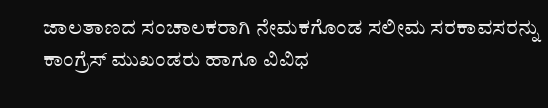ಜಾಲತಾಣದ ಸಂಚಾಲಕರಾಗಿ ನೇಮಕಗೊಂಡ ಸಲೀಮ ಸರಕಾವಸರನ್ನು ಕಾಂಗ್ರೆಸ್ ಮುಖಂಡರು ಹಾಗೂ ವಿವಿಧ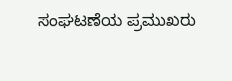ಸಂಘಟಣೆಯ ಪ್ರಮುಖರು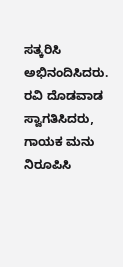ಸತ್ಕರಿಸಿ ಅಭಿನಂದಿಸಿದರು. ರವಿ ದೊಡವಾಡ ಸ್ವಾಗತಿಸಿದರು, ಗಾಯಕ ಮನು ನಿರೂಪಿಸಿ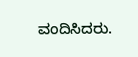ವಂದಿಸಿದರು.